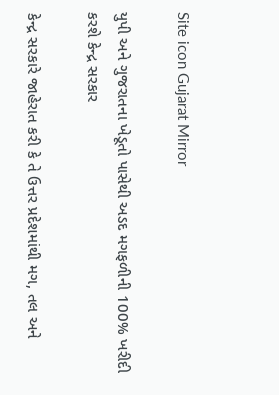Site icon Gujarat Mirror

યુપી અને ગુજરાતના ખેડૂતો પાસેથી અડદ મગફળીની 100% ખરીદી કરશે કેન્દ્ર સરકાર

કેન્દ્ર સરકારે જાહેરાત કરી કે તે ઉત્તર પ્રદેશમાંથી મગ, તલ અને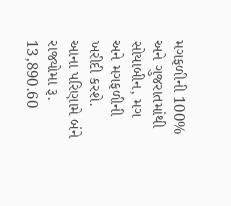મગફળીની 100% અને ગુજરાતમાંથી સોયાબીન, મગ અને મગફળીની ખરીદી કરશે. આના પરિણામે બંને રાજ્યોમા રૂ. 13,890.60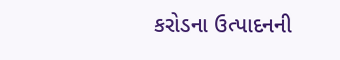કરોડના ઉત્પાદનની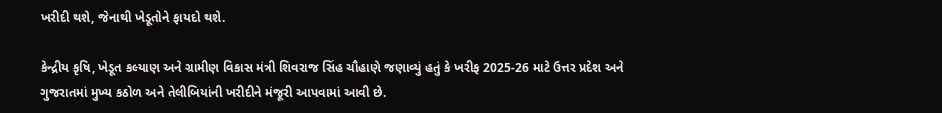ખરીદી થશે, જેનાથી ખેડૂતોને ફાયદો થશે.

કેન્દ્રીય કૃષિ, ખેડૂત કલ્યાણ અને ગ્રામીણ વિકાસ મંત્રી શિવરાજ સિંહ ચૌહાણે જણાવ્યું હતું કે ખરીફ 2025-26 માટે ઉત્તર પ્રદેશ અને ગુજરાતમાં મુખ્ય કઠોળ અને તેલીબિયાંની ખરીદીને મંજૂરી આપવામાં આવી છે.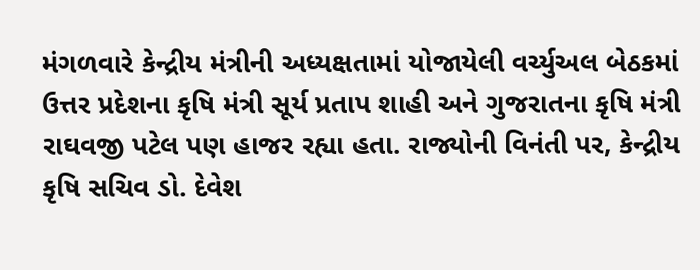મંગળવારે કેન્દ્રીય મંત્રીની અધ્યક્ષતામાં યોજાયેલી વર્ચ્યુઅલ બેઠકમાં ઉત્તર પ્રદેશના કૃષિ મંત્રી સૂર્ય પ્રતાપ શાહી અને ગુજરાતના કૃષિ મંત્રી રાઘવજી પટેલ પણ હાજર રહ્યા હતા. રાજ્યોની વિનંતી પર, કેન્દ્રીય કૃષિ સચિવ ડો. દેવેશ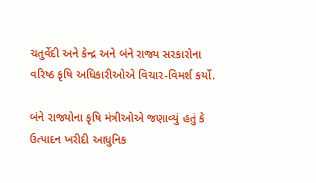ચતુર્વેદી અને કેન્દ્ર અને બંને રાજ્ય સરકારોના વરિષ્ઠ કૃષિ અધિકારીઓએ વિચાર-વિમર્શ કર્યો.

બંને રાજ્યોના કૃષિ મંત્રીઓએ જણાવ્યું હતું કે ઉત્પાદન ખરીદી આધુનિક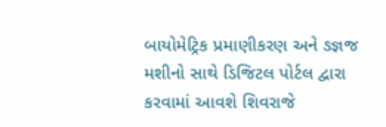બાયોમેટ્રિક પ્રમાણીકરણ અને ઙજ્ઞજ મશીનો સાથે ડિજિટલ પોર્ટલ દ્વારા કરવામાં આવશે શિવરાજે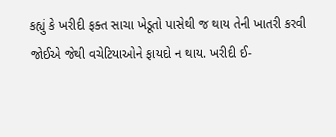કહ્યું કે ખરીદી ફક્ત સાચા ખેડૂતો પાસેથી જ થાય તેની ખાતરી કરવી જોઈએ જેથી વચેટિયાઓને ફાયદો ન થાય. ખરીદી ઈ-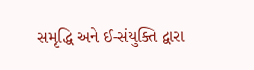સમૃદ્ધિ અને ઈ-સંયુક્તિ દ્વારા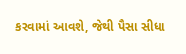કરવામાં આવશે, જેથી પૈસા સીધા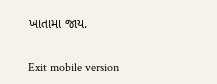ખાતામા જાય.

Exit mobile version